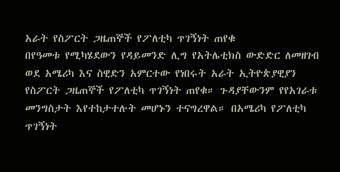አራት የስፖርት ጋዜጠኞች የፖለቲካ ጥገኝነት ጠየቁ
በየዓመቱ የሚካሄደውን የዳይመንድ ሊግ የአትሌቲክስ ውድድር ለመዘገብ ወደ አሜሪካ እና ስዊድን አምርተው የነበሩት አራት ኢትዮጵያዊያን የስፖርት ጋዜጠኞች የፖለቲካ ጥገኝነት ጠየቁ። ጉዳያቸውንም የየአገራቱ መንግስታት እየተከታተሉት መሆኑን ተናግረዋል። በአሜሪካ የፖለቲካ ጥገኝነት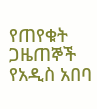የጠየቁት ጋዜጠኞች የአዲስ አበባ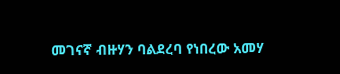መገናኛ ብዙሃን ባልደረባ የነበረው አመሃ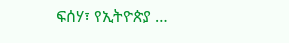ፍሰሃ፣ የኢትዮጵያ …